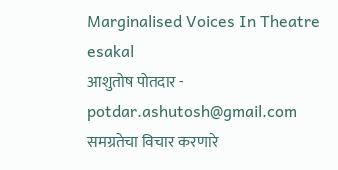Marginalised Voices In Theatre
esakal
आशुतोष पोतदार - potdar.ashutosh@gmail.com
समग्रतेचा विचार करणारे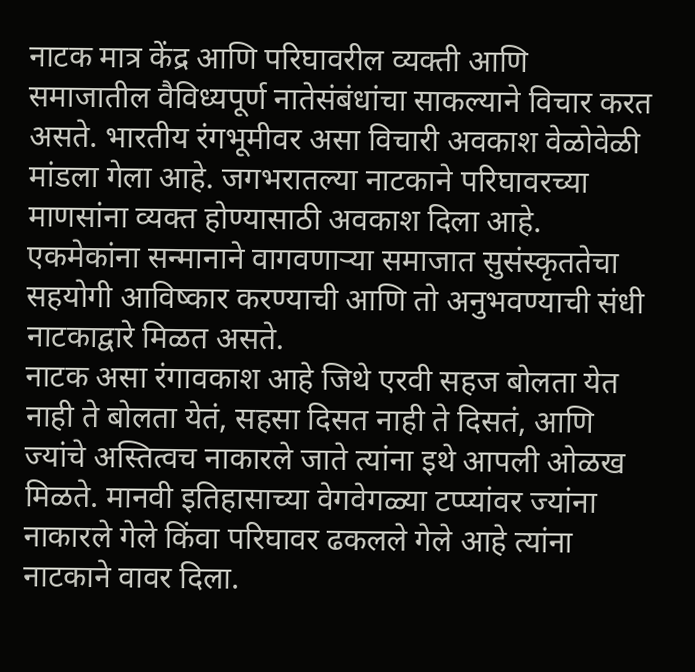नाटक मात्र केंद्र आणि परिघावरील व्यक्ती आणि समाजातील वैविध्यपूर्ण नातेसंबंधांचा साकल्याने विचार करत असते. भारतीय रंगभूमीवर असा विचारी अवकाश वेळोवेळी मांडला गेला आहे. जगभरातल्या नाटकाने परिघावरच्या माणसांना व्यक्त होण्यासाठी अवकाश दिला आहे. एकमेकांना सन्मानाने वागवणाऱ्या समाजात सुसंस्कृततेचा सहयोगी आविष्कार करण्याची आणि तो अनुभवण्याची संधी नाटकाद्वारे मिळत असते.
नाटक असा रंगावकाश आहे जिथे एरवी सहज बोलता येत नाही ते बोलता येतं, सहसा दिसत नाही ते दिसतं, आणि ज्यांचे अस्तित्वच नाकारले जाते त्यांना इथे आपली ओळख मिळते. मानवी इतिहासाच्या वेगवेगळ्या टप्प्यांवर ज्यांना नाकारले गेले किंवा परिघावर ढकलले गेले आहे त्यांना नाटकाने वावर दिला.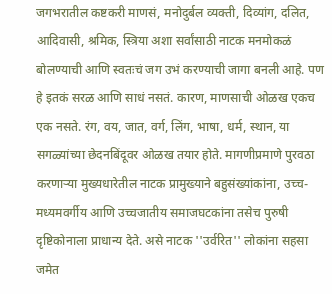जगभरातील कष्टकरी माणसं, मनोदुर्बल व्यक्ती, दिव्यांग, दलित, आदिवासी, श्रमिक, स्त्रिया अशा सर्वांसाठी नाटक मनमोकळं बोलण्याची आणि स्वतःचं जग उभं करण्याची जागा बनली आहे. पण हे इतकं सरळ आणि साधं नसतं. कारण, माणसाची ओळख एकच एक नसते. रंग, वय, जात, वर्ग, लिंग, भाषा, धर्म, स्थान, या सगळ्यांच्या छेदनबिंदूवर ओळख तयार होते. मागणीप्रमाणे पुरवठा करणाऱ्या मुख्यधारेतील नाटक प्रामुख्याने बहुसंख्यांकांना, उच्च-मध्यमवर्गीय आणि उच्चजातीय समाजघटकांना तसेच पुरुषी दृष्टिकोनाला प्राधान्य देते. असे नाटक ''उर्वरित'' लोकांना सहसा जमेत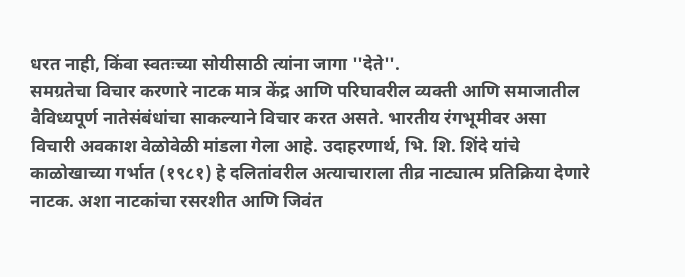धरत नाही, किंवा स्वतःच्या सोयीसाठी त्यांना जागा ''देते''.
समग्रतेचा विचार करणारे नाटक मात्र केंद्र आणि परिघावरील व्यक्ती आणि समाजातील वैविध्यपूर्ण नातेसंबंधांचा साकल्याने विचार करत असते. भारतीय रंगभूमीवर असा विचारी अवकाश वेळोवेळी मांडला गेला आहे. उदाहरणार्थ, भि. शि. शिंदे यांचे काळोखाच्या गर्भात (१९८१) हे दलितांवरील अत्याचाराला तीव्र नाट्यात्म प्रतिक्रिया देणारे नाटक. अशा नाटकांचा रसरशीत आणि जिवंत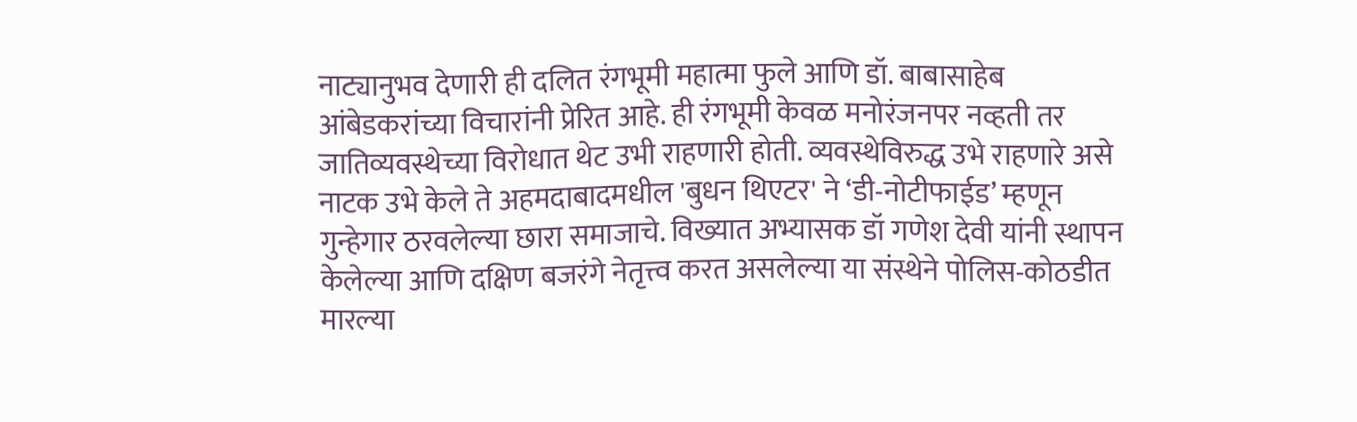नाट्यानुभव देणारी ही दलित रंगभूमी महात्मा फुले आणि डॉ. बाबासाहेब आंबेडकरांच्या विचारांनी प्रेरित आहे. ही रंगभूमी केवळ मनोरंजनपर नव्हती तर जातिव्यवस्थेच्या विरोधात थेट उभी राहणारी होती. व्यवस्थेविरुद्ध उभे राहणारे असे नाटक उभे केले ते अहमदाबादमधील 'बुधन थिएटर' ने ‘डी-नोटीफाईड’ म्हणून गुन्हेगार ठरवलेल्या छारा समाजाचे. विख्यात अभ्यासक डॉ गणेश देवी यांनी स्थापन केलेल्या आणि दक्षिण बजरंगे नेतृत्त्व करत असलेल्या या संस्थेने पोलिस-कोठडीत मारल्या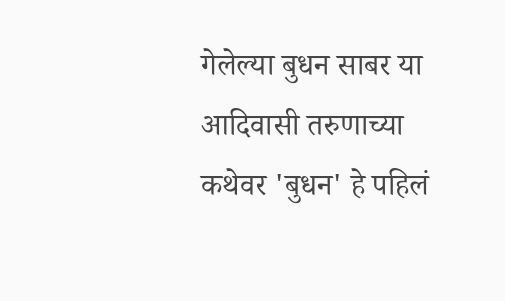गेलेल्या बुधन साबर या आदिवासी तरुणाच्या कथेवर 'बुधन' हे पहिलं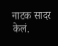नाटक सादर केलं.